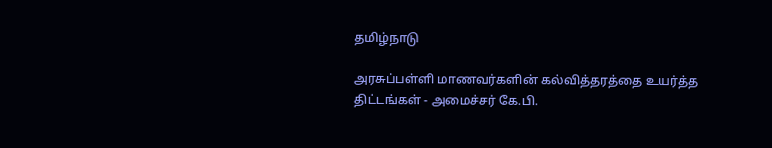தமிழ்நாடு

அரசுப்பள்ளி மாணவர்களின் கல்வித்தரத்தை உயர்த்த திட்டங்கள் - அமைச்சர் கே.பி.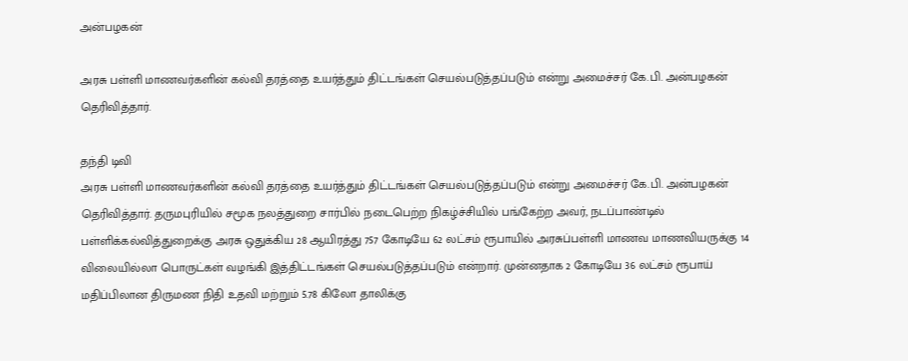அன்பழகன்

அரசு பள்ளி மாணவர்களின் கல்வி தரத்தை உயர்த்தும் திட்டங்கள் செயல்படுத்தப்படும் என்று அமைச்சர் கே.பி. அன்பழகன் தெரிவித்தார்.

தந்தி டிவி
அரசு பள்ளி மாணவர்களின் கல்வி தரத்தை உயர்த்தும் திட்டங்கள் செயல்படுத்தப்படும் என்று அமைச்சர் கே.பி. அன்பழகன் தெரிவித்தார். தருமபுரியில் சமூக நலத்துறை சார்பில் நடைபெற்ற நிகழ்ச்சியில் பங்கேற்ற அவர், நடப்பாண்டில் பள்ளிக்கல்வித்துறைக்கு அரசு ஒதுக்கிய 28 ஆயிரத்து 757 கோடியே 62 லட்சம் ரூபாயில் அரசுப்பள்ளி மாணவ மாணவியருக்கு 14 விலையில்லா பொருட்கள் வழங்கி இத்திட்டங்கள் செயல்படுத்தப்படும் என்றார். முன்னதாக 2 கோடியே 36 லட்சம் ரூபாய் மதிப்பிலான திருமண நிதி உதவி மற்றும் 5.78 கிலோ தாலிக்கு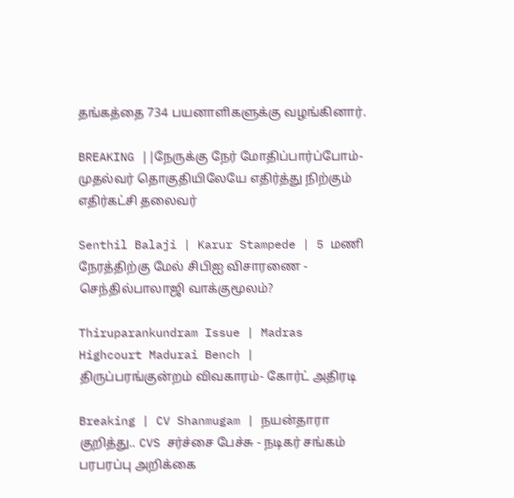தங்கத்தை 734 பயனாளிகளுக்கு வழங்கினார்.

BREAKING ||நேருக்கு நேர் மோதிப்பார்ப்போம்-முதல்வர் தொகுதியிலேயே எதிர்த்து நிற்கும் எதிர்கட்சி தலைவர்

Senthil Balaji | Karur Stampede | 5 மணி நேரத்திற்கு மேல் சிபிஐ விசாரணை - செந்தில்பாலாஜி வாக்குமூலம்?

Thiruparankundram Issue | Madras Highcourt Madurai Bench | திருப்பரங்குன்றம் விவகாரம்- கோர்ட் அதிரடி

Breaking | CV Shanmugam | நயன்தாரா குறித்து.. CVS சர்ச்சை பேச்சு - நடிகர் சங்கம் பரபரப்பு அறிக்கை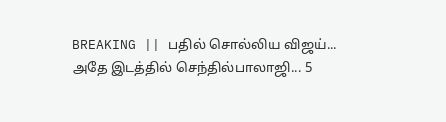BREAKING || பதில் சொல்லிய விஜய்... அதே இடத்தில் செந்தில்பாலாஜி... 5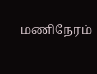மணிநேரம்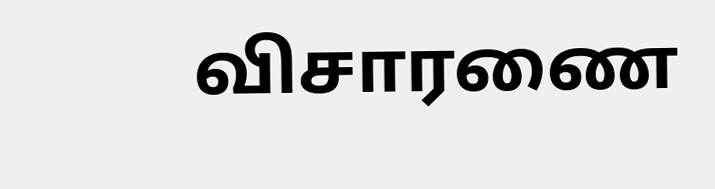விசாரணை